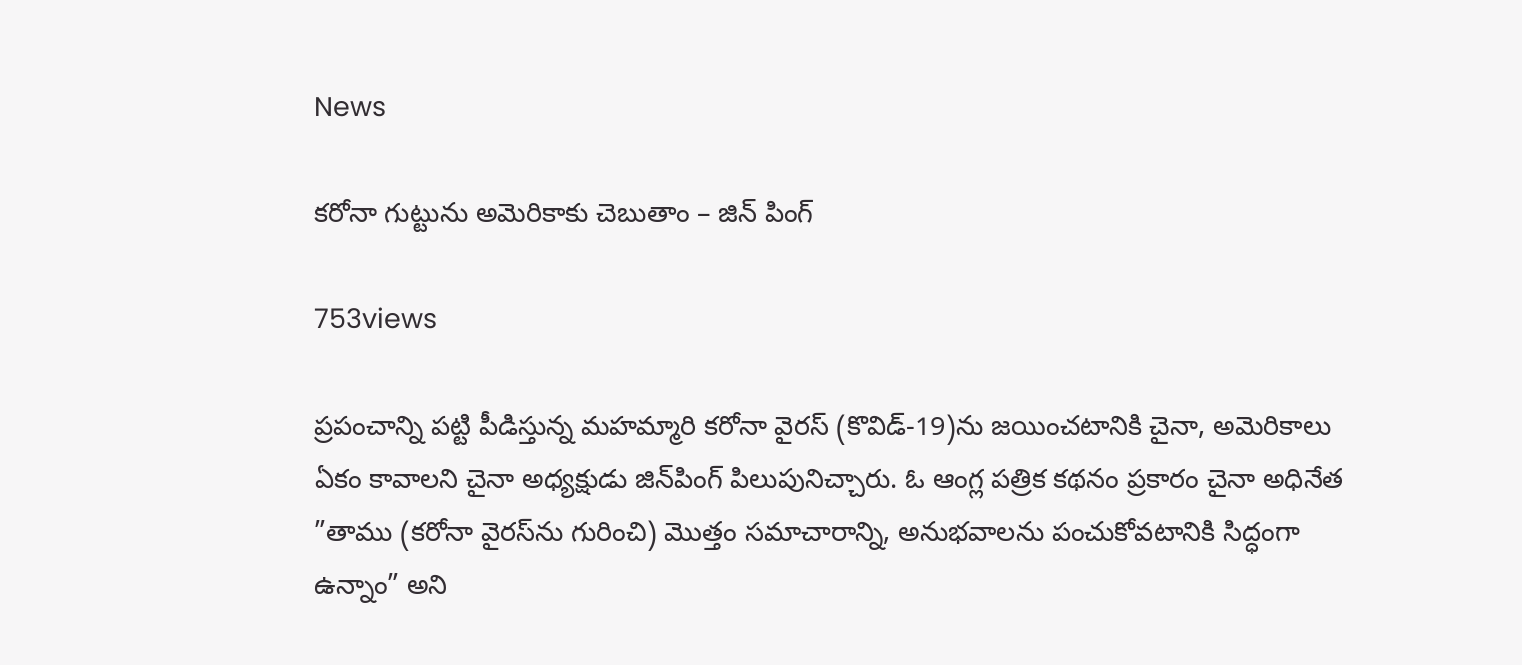News

కరోనా గుట్టును అమెరికాకు చెబుతాం – జిన్ పింగ్

753views

ప్రపంచాన్ని పట్టి పీడిస్తున్న మహమ్మారి కరోనా వైరస్‌ (కొవిడ్-19)ను జయించటానికి చైనా, అమెరికాలు ఏకం కావాలని చైనా అధ్యక్షుడు జిన్‌పింగ్‌ పిలుపునిచ్చారు. ఓ ఆంగ్ల పత్రిక కథనం ప్రకారం చైనా అధినేత ”తాము (కరోనా వైరస్‌ను గురించి) మొత్తం సమాచారాన్ని, అనుభవాలను పంచుకోవటానికి సిద్ధంగా ఉన్నాం” అని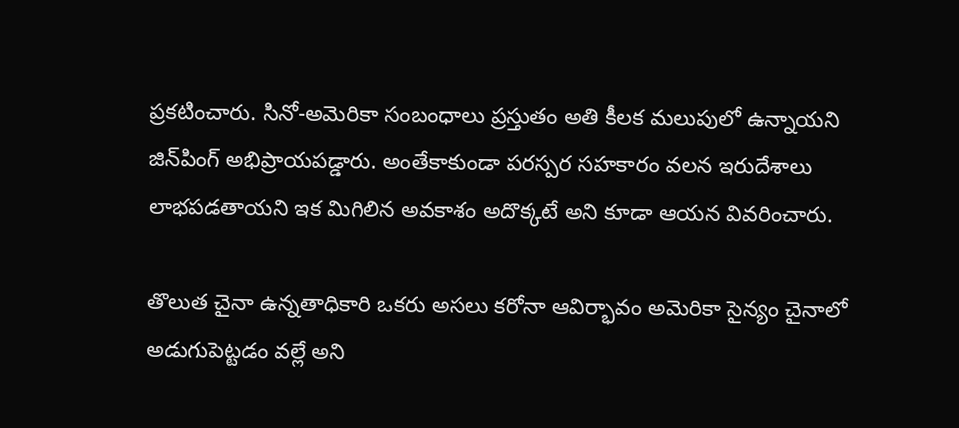ప్రకటించారు. సినో-అమెరికా సంబంధాలు ప్రస్తుతం అతి కీలక మలుపులో ఉన్నాయని జిన్‌పింగ్‌ అభిప్రాయపడ్డారు. అంతేకాకుండా పరస్పర సహకారం వలన ఇరుదేశాలు లాభపడతాయని ఇక మిగిలిన అవకాశం అదొక్కటే అని కూడా ఆయన వివరించారు.

తొలుత చైనా ఉన్నతాధికారి ఒకరు అసలు కరోనా ఆవిర్భావం అమెరికా సైన్యం చైనాలో అడుగుపెట్టడం వల్లే అని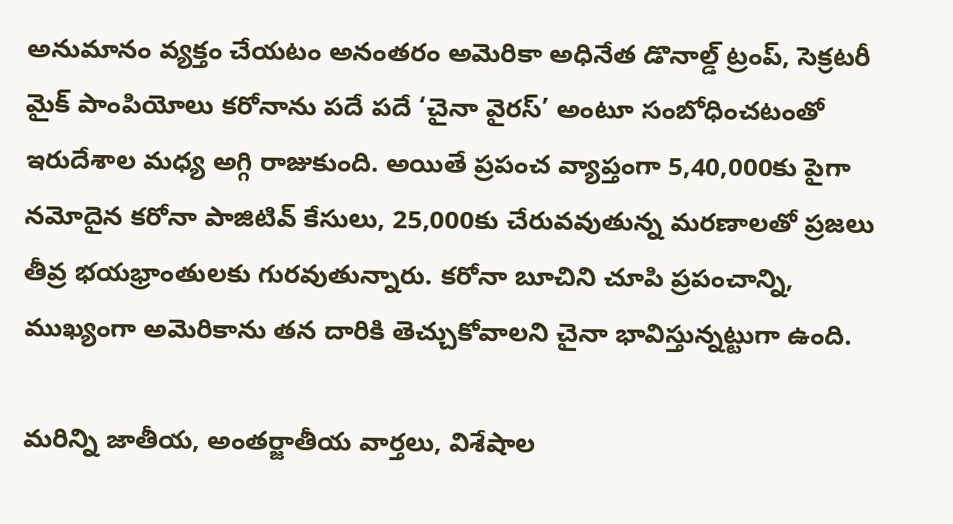అనుమానం వ్యక్తం చేయటం అనంతరం అమెరికా అధినేత డొనాల్డ్‌ ట్రంప్‌, సెక్రటరీ మైక్‌ పాంపియోలు కరోనాను పదే పదే ‘చైనా వైరస్‌’ అంటూ సంబోధించటంతో ఇరుదేశాల మధ్య అగ్గి రాజుకుంది. అయితే ప్రపంచ వ్యాప్తంగా 5,40,000కు పైగా నమోదైన కరోనా పాజిటివ్‌ కేసులు, 25,000కు చేరువవుతున్న మరణాలతో ప్రజలు తీవ్ర భయభ్రాంతులకు గురవుతున్నారు. కరోనా బూచిని చూపి ప్రపంచాన్ని, ముఖ్యంగా అమెరికాను తన దారికి తెచ్చుకోవాలని చైనా భావిస్తున్నట్టుగా ఉంది.

మరిన్ని జాతీయ, అంతర్జాతీయ వార్తలు, విశేషాల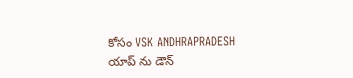కోసం VSK ANDHRAPRADESH యాప్ ను డౌన్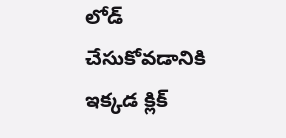లోడ్ చేసుకోవడానికి ఇక్కడ క్లిక్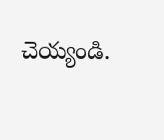చెయ్యండి.